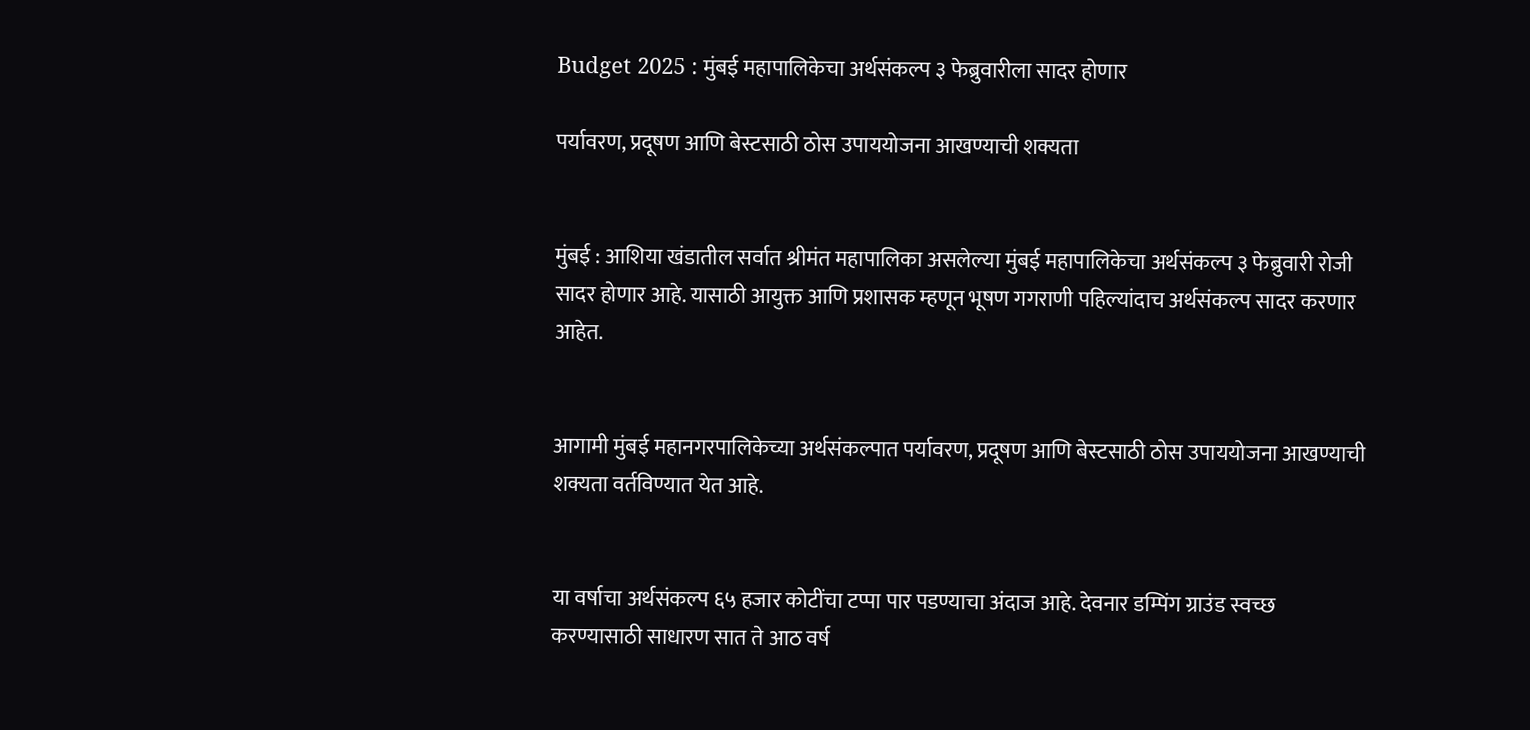Budget 2025 : मुंबई महापालिकेचा अर्थसंकल्प ३ फेब्रुवारीला सादर होणार

पर्यावरण, प्रदूषण आणि बेस्टसाठी ठोस उपाययोजना आखण्याची शक्यता


मुंबई : आशिया खंडातील सर्वात श्रीमंत महापालिका असलेल्या मुंबई महापालिकेचा अर्थसंकल्प ३ फेब्रुवारी रोजी सादर होणार आहे. यासाठी आयुक्त आणि प्रशासक म्हणून भूषण गगराणी पहिल्यांदाच अर्थसंकल्प सादर करणार आहेत.


आगामी मुंबई महानगरपालिकेच्या अर्थसंकल्पात पर्यावरण, प्रदूषण आणि बेस्टसाठी ठोस उपाययोजना आखण्याची शक्यता वर्तविण्यात येत आहे.


या वर्षाचा अर्थसंकल्प ६५ हजार कोटींचा टप्पा पार पडण्याचा अंदाज आहे. देवनार डम्पिंग ग्राउंड स्वच्छ करण्यासाठी साधारण सात ते आठ वर्ष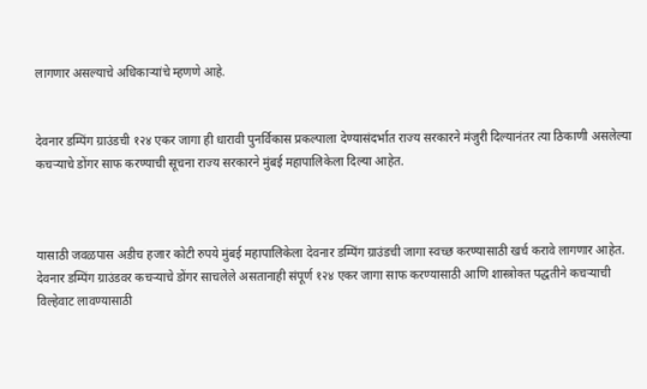लागणार असल्याचे अधिकाऱ्यांचे म्हणणे आहे.


देवनार डम्पिंग ग्राउंडची १२४ एकर जागा ही धारावी पुनर्विकास प्रकल्पाला देण्यासंदर्भात राज्य सरकारने मंजुरी दिल्यानंतर त्या ठिकाणी असलेल्या कचऱ्याचे डोंगर साफ करण्याची सूचना राज्य सरकारने मुंबई महापालिकेला दिल्या आहेत.



यासाठी जवळपास अडीच हजार कोटी रुपये मुंबई महापालिकेला देवनार डम्पिंग ग्राउंडची जागा स्वच्छ करण्यासाठी खर्च करावे लागणार आहेत. देवनार डम्पिंग ग्राउंडवर कचऱ्याचे डोंगर साचलेले असतानाही संपूर्ण १२४ एकर जागा साफ करण्यासाठी आणि शास्त्रोक्त पद्धतीने कचऱ्याची विल्हेवाट लावण्यासाठी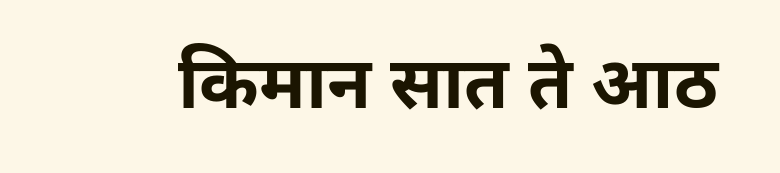किमान सात ते आठ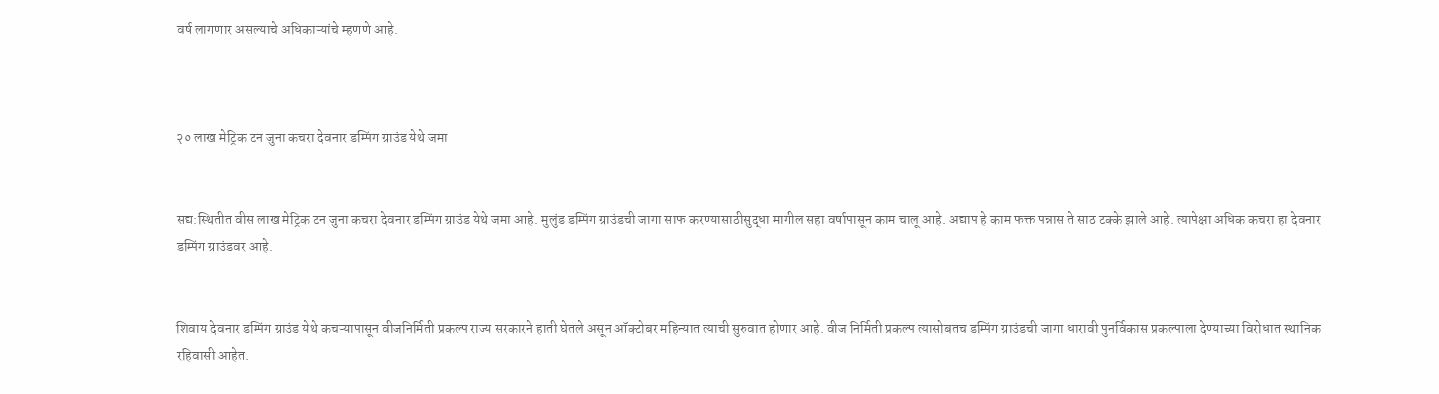वर्ष लागणार असल्याचे अधिकाऱ्यांचे म्हणणे आहे.



२० लाख मेट्रिक टन जुना कचरा देवनार डम्पिंग ग्राउंड येथे जमा


सद्य:स्थितीत वीस लाख मेट्रिक टन जुना कचरा देवनार डम्पिंग ग्राउंड येथे जमा आहे. मुलुंड डम्पिंग ग्राउंडची जागा साफ करण्यासाठीसुद्धा मागील सहा वर्षापासून काम चालू आहे. अद्याप हे काम फक्त पन्नास ते साठ टक्के झाले आहे. त्यापेक्षा अधिक कचरा हा देवनार डम्पिंग ग्राउंडवर आहे.


शिवाय देवनार डम्पिंग ग्राउंड येथे कचऱ्यापासून वीजनिर्मिती प्रकल्प राज्य सरकारने हाती घेतले असून ऑक्टोबर महिन्यात त्याची सुरुवात होणार आहे. वीज निर्मिती प्रकल्प त्यासोबतच डम्पिंग ग्राउंडची जागा धारावी पुनर्विकास प्रकल्पाला देण्याच्या विरोधात स्थानिक रहिवासी आहेत.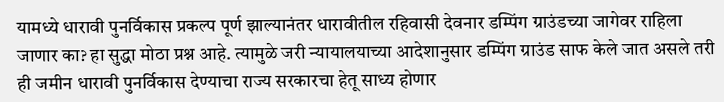यामध्ये धारावी पुनर्विकास प्रकल्प पूर्ण झाल्यानंतर धारावीतील रहिवासी देवनार डम्पिंग ग्राउंडच्या जागेवर राहिला जाणार का? हा सुद्धा मोठा प्रश्न आहे. त्यामुळे जरी न्यायालयाच्या आदेशानुसार डम्पिंग ग्राउंड साफ केले जात असले तरी ही जमीन धारावी पुनर्विकास देण्याचा राज्य सरकारचा हेतू साध्य होणार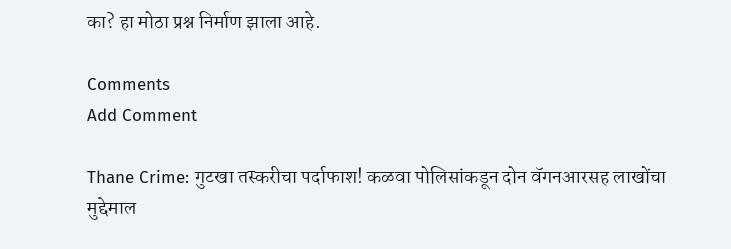का? हा मोठा प्रश्न निर्माण झाला आहे.

Comments
Add Comment

Thane Crime: गुटखा तस्करीचा पर्दाफाश! कळवा पोलिसांकडून दोन वॅगनआरसह लाखोंचा मुद्देमाल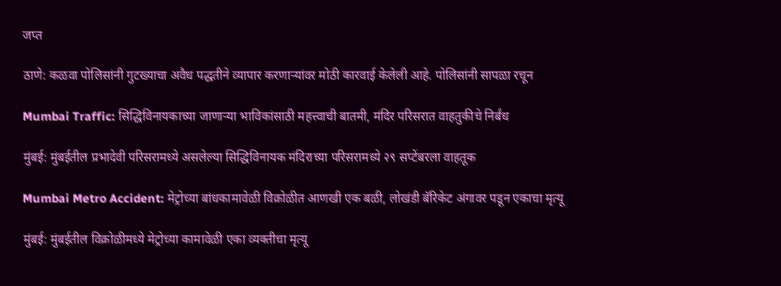जप्त

ठाणे: कळवा पोलिसांनी गुटख्याचा अवैध पद्धतीने व्यापार करणाऱ्यांवर मोठी कारवाई केलेली आहे. पोलिसांनी सापळा रचून

Mumbai Traffic: सिद्धिविनायकाच्या जाणाऱ्या भाविकांसाठी महत्त्वाची बातमी, मंदिर परिसरात वाहतुकीचे निर्बंध

मुंबई: मुंबईतील प्रभादेवी परिसरामध्ये असलेल्या सिद्धिविनायक मंदिराच्या परिसरामध्ये २९ सप्टेंबरला वाहतूक

Mumbai Metro Accident: मेट्रोच्या बांधकामावेळी विक्रोळीत आणखी एक बळी, लोखंडी बॅरिकेट अंगावर पडून एकाचा मृत्यू

मुंबई: मुंबईतील विक्रोळीमध्ये मेट्रोच्या कामावेळी एका व्यक्तीचा मृत्यू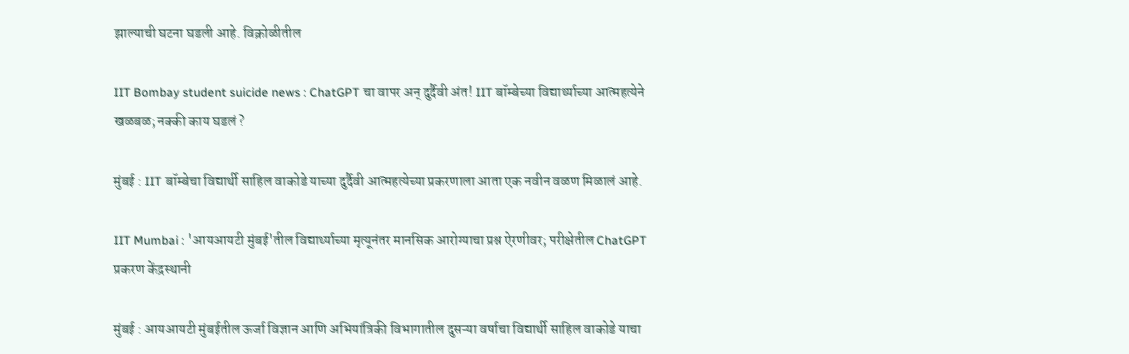झाल्याची घटना घडली आहे. विक्रोळीतील

IIT Bombay student suicide news : ChatGPT चा वापर अन् दुर्दैवी अंत! IIT बॉम्बेच्या विद्यार्थ्याच्या आत्महत्येने खळबळ; नक्की काय घडलं ?

मुंबई : IIT बॉम्बेचा विद्यार्थी साहिल वाकोडे याच्या दुर्दैवी आत्महत्येच्या प्रकरणाला आता एक नवीन वळण मिळालं आहे.

IIT Mumbai : 'आयआयटी मुंबई'तील विद्यार्थ्याच्या मृत्यूनंतर मानसिक आरोग्याचा प्रश्न ऐरणीवर; परीक्षेतील ChatGPT प्रकरण केंद्रस्थानी

मुंबई : आयआयटी मुंबईतील ऊर्जा विज्ञान आणि अभियांत्रिकी विभागातील दुसऱ्या वर्षाचा विद्यार्थी साहिल वाकोडे याचा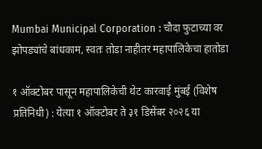Mumbai Municipal Corporation : चौदा फुटाच्या वर झोपड्यांचे बांधकाम, स्वतः तोडा नाहीतर महापालिकेचा हातोडा

१ ऑक्टोबर पासून महापालिकेची थेट कारवाई मुंबई (विशेष प्रतिनिधी) : येत्या १ ऑक्टोबर ते ३१ डिसेंबर २०२६ या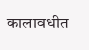कालावधीत